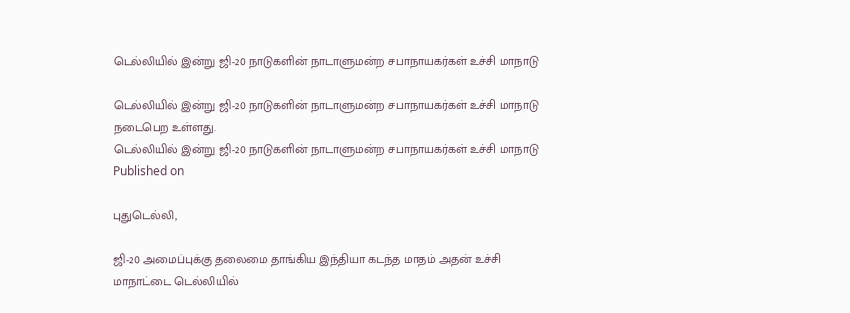டெல்லியில் இன்று ஜி-20 நாடுகளின் நாடாளுமன்ற சபாநாயகர்கள் உச்சி மாநாடு

டெல்லியில் இன்று ஜி-20 நாடுகளின் நாடாளுமன்ற சபாநாயகர்கள் உச்சி மாநாடு நடைபெற உள்ளது.
டெல்லியில் இன்று ஜி-20 நாடுகளின் நாடாளுமன்ற சபாநாயகர்கள் உச்சி மாநாடு
Published on

புதுடெல்லி,

ஜி-20 அமைப்புக்கு தலைமை தாங்கிய இந்தியா கடந்த மாதம் அதன் உச்சி மாநாட்டை டெல்லியில்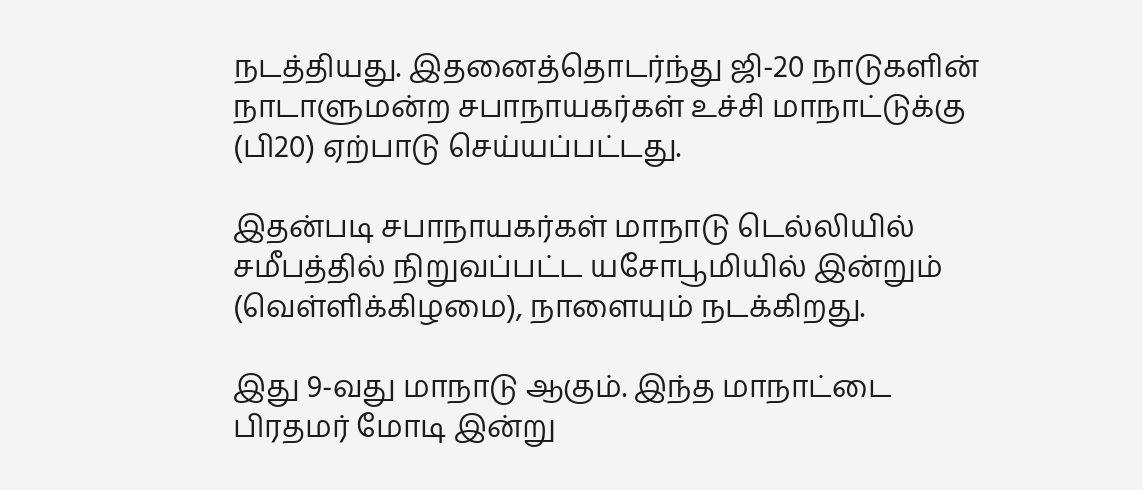நடத்தியது. இதனைத்தொடர்ந்து ஜி-20 நாடுகளின் நாடாளுமன்ற சபாநாயகர்கள் உச்சி மாநாட்டுக்கு (பி20) ஏற்பாடு செய்யப்பட்டது.

இதன்படி சபாநாயகர்கள் மாநாடு டெல்லியில் சமீபத்தில் நிறுவப்பட்ட யசோபூமியில் இன்றும் (வெள்ளிக்கிழமை), நாளையும் நடக்கிறது.

இது 9-வது மாநாடு ஆகும். இந்த மாநாட்டை பிரதமர் மோடி இன்று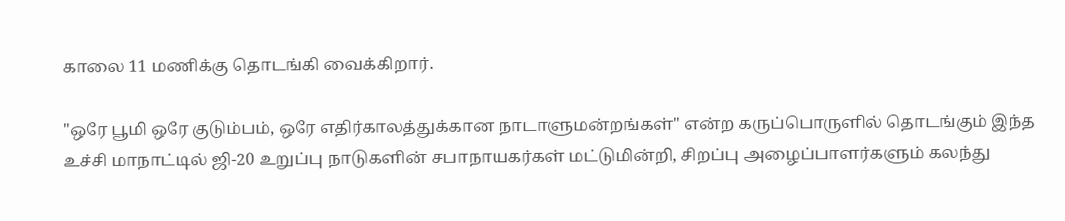காலை 11 மணிக்கு தொடங்கி வைக்கிறார்.

"ஒரே பூமி ஒரே குடும்பம், ஒரே எதிர்காலத்துக்கான நாடாளுமன்றங்கள்" என்ற கருப்பொருளில் தொடங்கும் இந்த உச்சி மாநாட்டில் ஜி-20 உறுப்பு நாடுகளின் சபாநாயகர்கள் மட்டுமின்றி, சிறப்பு அழைப்பாளர்களும் கலந்து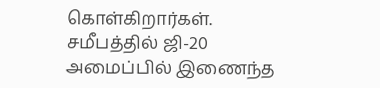கொள்கிறார்கள். சமீபத்தில் ஜி-20 அமைப்பில் இணைந்த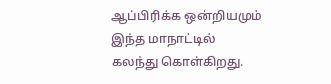ஆப்பிரிக்க ஒன்றியமும் இந்த மாநாட்டில் கலந்து கொள்கிறது.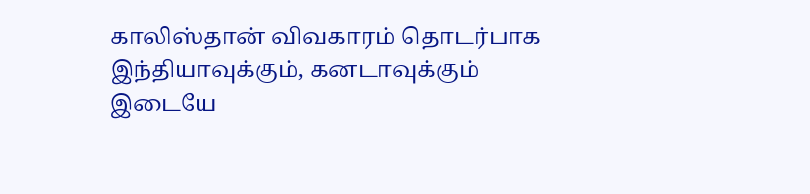காலிஸ்தான் விவகாரம் தொடர்பாக இந்தியாவுக்கும், கனடாவுக்கும் இடையே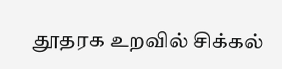தூதரக உறவில் சிக்கல்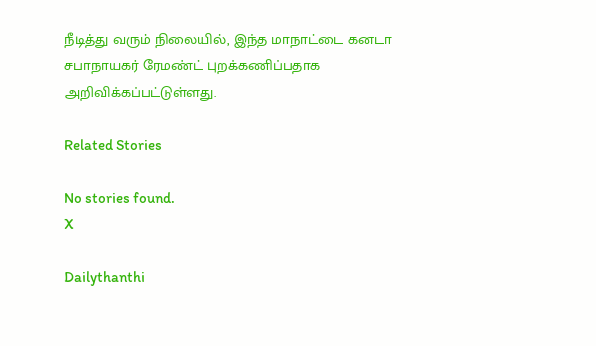நீடித்து வரும் நிலையில், இந்த மாநாட்டை கனடா சபாநாயகர் ரேமண்ட் புறக்கணிப்பதாக அறிவிக்கப்பட்டுள்ளது.

Related Stories

No stories found.
X

Dailythanthi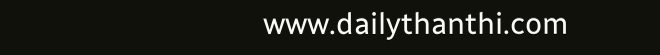www.dailythanthi.com